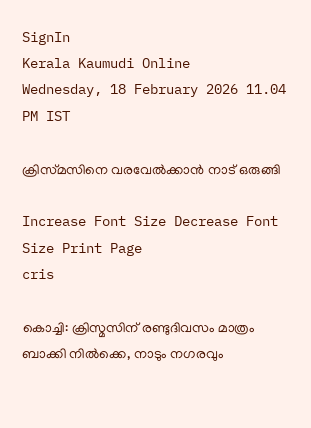SignIn
Kerala Kaumudi Online
Wednesday, 18 February 2026 11.04 PM IST

ക്രിസ്‌മസിനെ വരവേൽക്കാൻ നാട് ഒരുങ്ങി

Increase Font Size Decrease Font Size Print Page
cris

കൊച്ചി: ക്രിസ്മസിന് രണ്ടുദിവസം മാത്രം ബാക്കി നിൽക്കെ, നാടും നഗരവും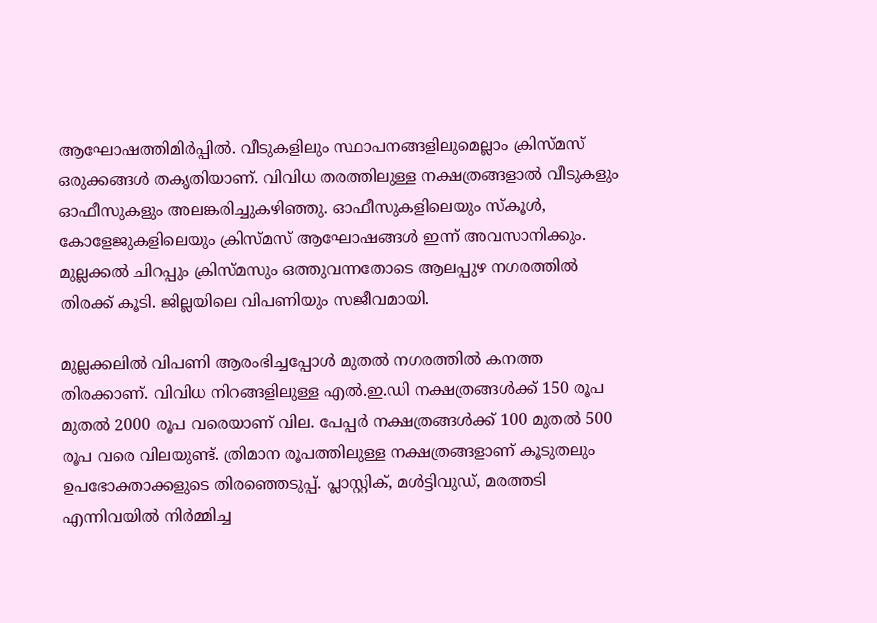ആഘോഷത്തിമിർപ്പിൽ. വീടുകളിലും സ്ഥാപനങ്ങളിലുമെല്ലാം ക്രിസ്‌മസ് ഒരുക്കങ്ങൾ തകൃതിയാണ്. വിവിധ തരത്തിലുള്ള നക്ഷത്രങ്ങളാൽ വീടുകളും ഓഫീസുകളും അലങ്കരിച്ചുകഴിഞ്ഞു. ഓഫീസുകളിലെയും സ്കൂൾ, കോളേജുകളിലെയും ക്രിസ്മസ് ആഘോഷങ്ങൾ ഇന്ന് അവസാനിക്കും. മുല്ലക്കൽ ചിറപ്പും ക്രിസ്മസും ഒത്തുവന്നതോടെ ആലപ്പുഴ നഗരത്തിൽ തിരക്ക് കൂടി. ജില്ലയിലെ വിപണിയും സജീവമായി.

മുല്ലക്കലിൽ വിപണി ആരംഭിച്ചപ്പോൾ മുതൽ നഗരത്തിൽ കനത്ത തിരക്കാണ്. വിവിധ നിറങ്ങളിലുള്ള എൽ.ഇ.ഡി നക്ഷത്രങ്ങൾക്ക് 150 രൂപ മുതൽ 2000 രൂപ വരെയാണ് വില. പേപ്പർ നക്ഷത്രങ്ങൾക്ക് 100 മുതൽ 500 രൂപ വരെ വിലയുണ്ട്. ത്രിമാന രൂപത്തിലുള്ള നക്ഷത്രങ്ങളാണ് കൂടുതലും ഉപഭോക്താക്കളുടെ തിരഞ്ഞെടുപ്പ്. പ്ലാസ്റ്റിക്, മൾട്ടിവുഡ്, മരത്തടി എന്നിവയിൽ നിർമ്മിച്ച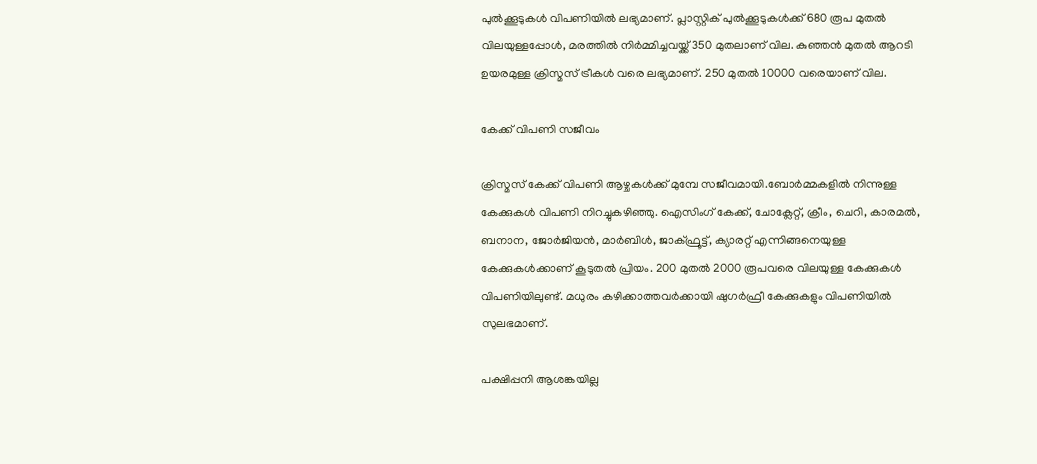പുൽക്കൂടുകൾ വിപണിയിൽ ലഭ്യമാണ്. പ്ലാസ്റ്റിക് പുൽക്കൂടുകൾക്ക് 680 രൂപ മുതൽ വിലയുള്ളപ്പോൾ, മരത്തിൽ നിർമ്മിച്ചവയ്ക്ക് 350 മുതലാണ് വില. കുഞ്ഞൻ മുതൽ ആറടി ഉയരമുള്ള ക്രിസ്മസ് ട്രീകൾ വരെ ലഭ്യമാണ്. 250 മുതൽ 10000 വരെയാണ് വില.

കേക്ക് വിപണി സജീവം

ക്രിസ്മസ് കേക്ക് വിപണി ആഴ്ചകൾക്ക് മുമ്പേ സജീവമായി.ബോർമ്മകളിൽ നിന്നുള്ള കേക്കുകൾ വിപണി നിറച്ചുകഴിഞ്ഞു. ഐസിംഗ് കേക്ക്, ചോക്ലേറ്റ്, ക്രീം, ചെറി, കാരമൽ, ബനാന, ജോർജിയൻ, മാർബിൾ, ജാക്ഫ്രൂട്ട്, ക്യാരറ്റ് എന്നിങ്ങനെയുള്ള കേക്കുകൾക്കാണ് കൂടുതൽ പ്രിയം. 200 മുതൽ 2000 രൂപവരെ വിലയുള്ള കേക്കുകൾ വിപണിയിലുണ്ട്. മധുരം കഴിക്കാത്തവർക്കായി ഷുഗർഫ്രീ കേക്കുകളും വിപണിയിൽ സുലഭമാണ്.

പക്ഷിപ്പനി ആശങ്കയില്ല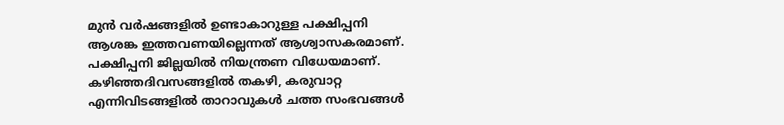മുൻ വർഷങ്ങളിൽ ഉണ്ടാകാറുള്ള പക്ഷിപ്പനി ആശങ്ക ഇത്തവണയില്ലെന്നത് ആശ്വാസകരമാണ്. പക്ഷിപ്പനി ജില്ലയിൽ നിയന്ത്രണ വിധേയമാണ്. കഴിഞ്ഞദിവസങ്ങളിൽ തകഴി, കരുവാറ്റ എന്നിവിടങ്ങളിൽ താറാവുകൾ ചത്ത സംഭവങ്ങൾ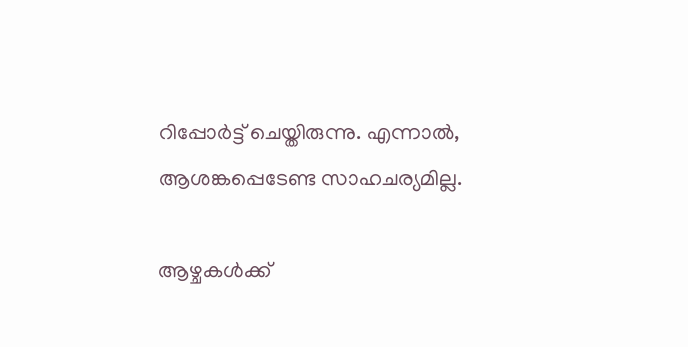റിപ്പോർട്ട് ചെയ്തിരുന്നു. എന്നാൽ, ആശങ്കപ്പെടേണ്ട സാഹചര്യമില്ല.

ആഴ്ചകൾക്ക്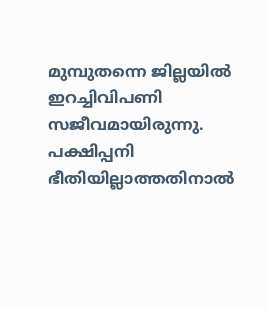മുമ്പുതന്നെ ജില്ലയിൽ ഇറച്ചിവിപണി സജീവമായിരുന്നു. പക്ഷിപ്പനി ഭീതിയില്ലാത്തതിനാൽ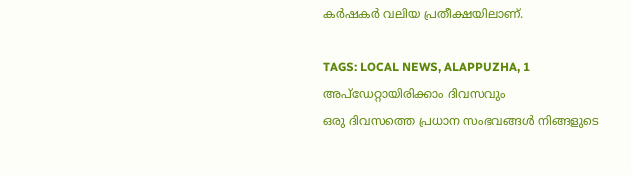കർഷകർ വലിയ പ്രതീക്ഷയിലാണ്.

TAGS: LOCAL NEWS, ALAPPUZHA, 1
അപ്ഡേറ്റായിരിക്കാം ദിവസവും
ഒരു ദിവസത്തെ പ്രധാന സംഭവങ്ങൾ നിങ്ങളുടെ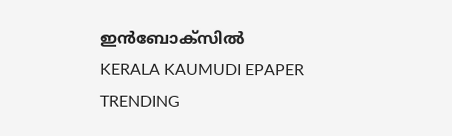ഇൻബോക്സിൽ
KERALA KAUMUDI EPAPER
TRENDING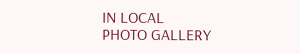IN LOCAL
PHOTO GALLERY